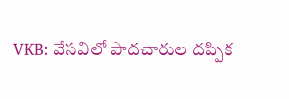VKB: వేసవిలో పాదచారుల దప్పిక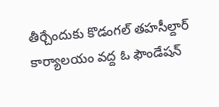తీర్చేందుకు కొడంగల్ తహసీల్దార్ కార్యాలయం వద్ద ఓ ఫౌండేషన్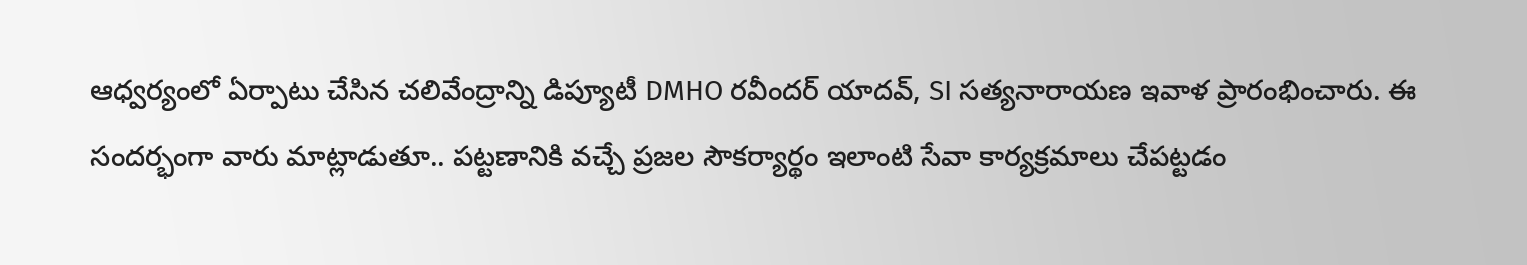ఆధ్వర్యంలో ఏర్పాటు చేసిన చలివేంద్రాన్ని డిప్యూటీ DMHO రవీందర్ యాదవ్, SI సత్యనారాయణ ఇవాళ ప్రారంభించారు. ఈ సందర్భంగా వారు మాట్లాడుతూ.. పట్టణానికి వచ్చే ప్రజల సౌకర్యార్థం ఇలాంటి సేవా కార్యక్రమాలు చేపట్టడం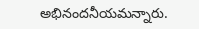అభినందనీయమన్నారు.